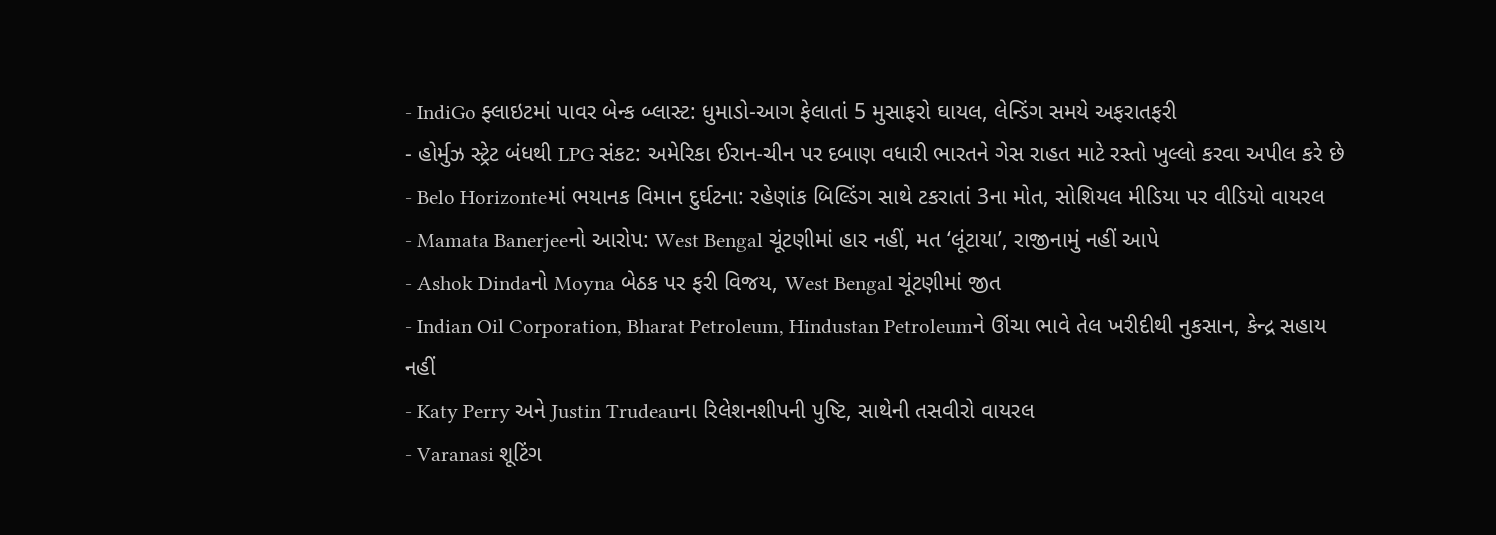- IndiGo ફ્લાઇટમાં પાવર બેન્ક બ્લાસ્ટ: ધુમાડો-આગ ફેલાતાં 5 મુસાફરો ઘાયલ, લેન્ડિંગ સમયે અફરાતફરી
- હોર્મુઝ સ્ટ્રેટ બંધથી LPG સંકટ: અમેરિકા ઈરાન-ચીન પર દબાણ વધારી ભારતને ગેસ રાહત માટે રસ્તો ખુલ્લો કરવા અપીલ કરે છે
- Belo Horizonteમાં ભયાનક વિમાન દુર્ઘટના: રહેણાંક બિલ્ડિંગ સાથે ટકરાતાં 3ના મોત, સોશિયલ મીડિયા પર વીડિયો વાયરલ
- Mamata Banerjeeનો આરોપ: West Bengal ચૂંટણીમાં હાર નહીં, મત ‘લૂંટાયા’, રાજીનામું નહીં આપે
- Ashok Dindaનો Moyna બેઠક પર ફરી વિજય, West Bengal ચૂંટણીમાં જીત
- Indian Oil Corporation, Bharat Petroleum, Hindustan Petroleumને ઊંચા ભાવે તેલ ખરીદીથી નુકસાન, કેન્દ્ર સહાય નહીં
- Katy Perry અને Justin Trudeauના રિલેશનશીપની પુષ્ટિ, સાથેની તસવીરો વાયરલ
- Varanasi શૂટિંગ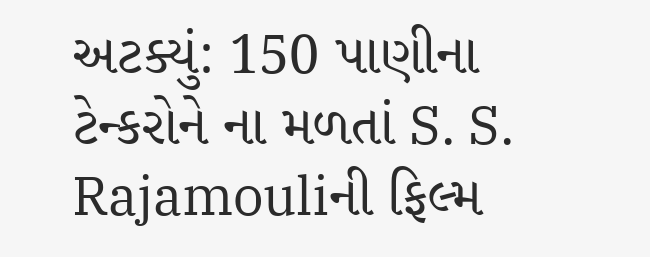અટક્યું: 150 પાણીના ટેન્કરોને ના મળતાં S. S. Rajamouliની ફિલ્મ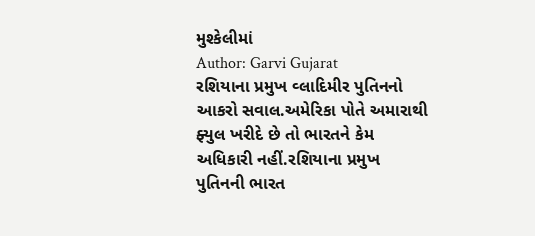મુશ્કેલીમાં
Author: Garvi Gujarat
રશિયાના પ્રમુખ વ્લાદિમીર પુતિનનો આકરો સવાલ.અમેરિકા પોતે અમારાથી ફ્યુલ ખરીદે છે તો ભારતને કેમ અધિકારી નહીં.રશિયાના પ્રમુખ પુતિનની ભારત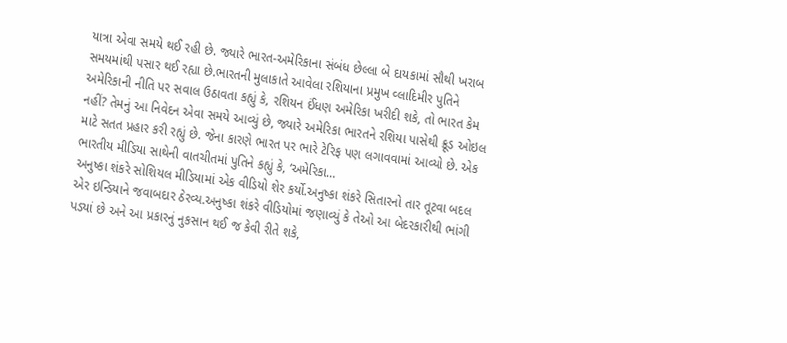યાત્રા એવા સમયે થઈ રહી છે. જ્યારે ભારત-અમેરિકાના સંબંધ છેલ્લા બે દાયકામાં સૌથી ખરાબ સમયમાંથી પસાર થઈ રહ્યા છે.ભારતની મુલાકાતે આવેલા રશિયાના પ્રમુખ વ્લાદિમીર પુતિને અમેરિકાની નીતિ પર સવાલ ઉઠાવતા કહ્યું કે, રશિયન ઈંધણ અમેરિકા ખરીદી શકે, તો ભારત કેમ નહીં? તેમનું આ નિવેદન એવા સમયે આવ્યું છે, જ્યારે અમેરિકા ભારતને રશિયા પાસેથી ક્રૂડ ઓઇલ માટે સતત પ્રહાર કરી રહ્યું છે. જેના કારણે ભારત પર ભારે ટેરિફ પણ લગાવવામાં આવ્યો છે. એક ભારતીય મીડિયા સાથેની વાતચીતમાં પુતિને કહ્યું કે, ‘અમેરિકા…
અનુષ્કા શંકરે સોશિયલ મીડિયામાં એક વીડિયો શેર કર્યો.અનુષ્કા શંકરે સિતારનો તાર તૂટવા બદલ એર ઇન્ડિયાને જવાબદાર ઠેરવ્ય.અનુષ્કા શંકરે વીડિયોમાં જણાવ્યું કે તેઓ આ બેદરકારીથી ભાંગી પડ્યાં છે અને આ પ્રકારનું નુકસાન થઈ જ કેવી રીતે શકે,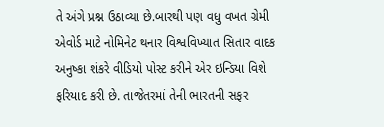તે અંગે પ્રશ્ન ઉઠાવ્યા છે.બારથી પણ વધુ વખત ગ્રેમી એવોર્ડ માટે નોમિનેટ થનાર વિશ્વવિખ્યાત સિતાર વાદક અનુષ્કા શંકરે વીડિયો પોસ્ટ કરીને એર ઇન્ડિયા વિશે ફરિયાદ કરી છે. તાજેતરમાં તેની ભારતની સફર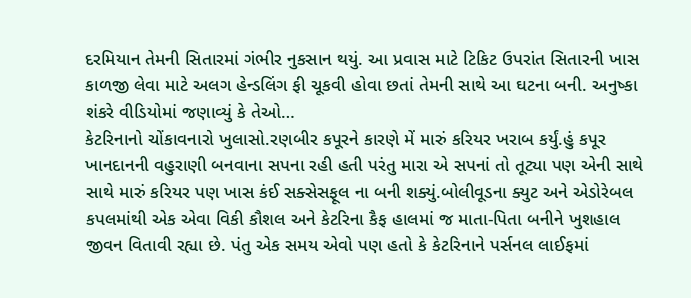દરમિયાન તેમની સિતારમાં ગંભીર નુકસાન થયું. આ પ્રવાસ માટે ટિકિટ ઉપરાંત સિતારની ખાસ કાળજી લેવા માટે અલગ હેન્ડલિંગ ફી ચૂકવી હોવા છતાં તેમની સાથે આ ઘટના બની. અનુષ્કા શંકરે વીડિયોમાં જણાવ્યું કે તેઓ…
કેટરિનાનો ચોંકાવનારો ખુલાસો.રણબીર કપૂરને કારણે મેં મારું કરિયર ખરાબ કર્યું.હું કપૂર ખાનદાનની વહુરાણી બનવાના સપના રહી હતી પરંતુ મારા એ સપનાં તો તૂટ્યા પણ એની સાથે સાથે મારું કરિયર પણ ખાસ કંઈ સક્સેસફૂલ ના બની શક્યું.બોલીવૂડના ક્યુટ અને એડોરેબલ કપલમાંથી એક એવા વિકી કૌશલ અને કેટરિના કૈફ હાલમાં જ માતા-પિતા બનીને ખુશહાલ જીવન વિતાવી રહ્યા છે. પંતુ એક સમય એવો પણ હતો કે કેટરિનાને પર્સનલ લાઈફમાં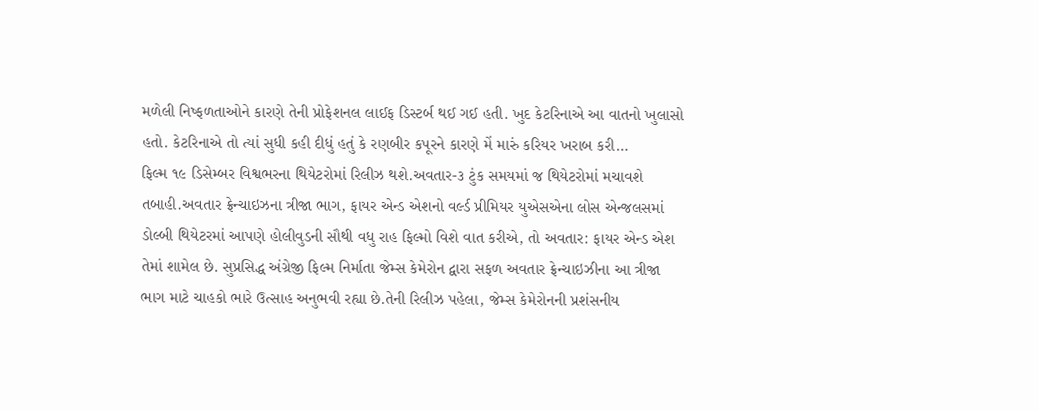મળેલી નિષ્ફળતાઓને કારણે તેની પ્રોફેશનલ લાઈફ ડિસ્ટર્બ થઈ ગઈ હતી. ખુદ કેટરિનાએ આ વાતનો ખુલાસો હતો. કેટરિનાએ તો ત્યાં સુધી કહી દીધું હતું કે રણબીર કપૂરને કારણે મેં મારું કરિયર ખરાબ કરી…
ફિલ્મ ૧૯ ડિસેમ્બર વિશ્વભરના થિયેટરોમાં રિલીઝ થશે.અવતાર-૩ ટુંક સમયમાં જ થિયેટરોમાં મચાવશે તબાહી.અવતાર ફ્રેન્ચાઇઝના ત્રીજા ભાગ, ફાયર એન્ડ એશનો વર્લ્ડ પ્રીમિયર યુએસએના લોસ એન્જલસમાં ડોલ્બી થિયેટરમાં આપણે હોલીવુડની સૌથી વધુ રાહ ફિલ્મો વિશે વાત કરીએ, તો અવતાર: ફાયર એન્ડ એશ તેમાં શામેલ છે. સુપ્રસિદ્ધ અંગ્રેજી ફિલ્મ નિર્માતા જેમ્સ કેમેરોન દ્વારા સફળ અવતાર ફ્રેન્ચાઇઝીના આ ત્રીજા ભાગ માટે ચાહકો ભારે ઉત્સાહ અનુભવી રહ્યા છે.તેની રિલીઝ પહેલા, જેમ્સ કેમેરોનની પ્રશંસનીય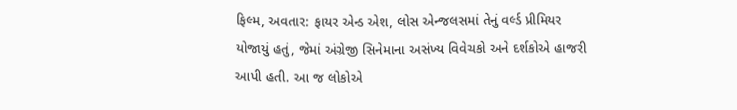ફિલ્મ, અવતાર: ફાયર એન્ડ એશ, લોસ એન્જલસમાં તેનું વર્લ્ડ પ્રીમિયર યોજાયું હતું, જેમાં અંગ્રેજી સિનેમાના અસંખ્ય વિવેચકો અને દર્શકોએ હાજરી આપી હતી. આ જ લોકોએ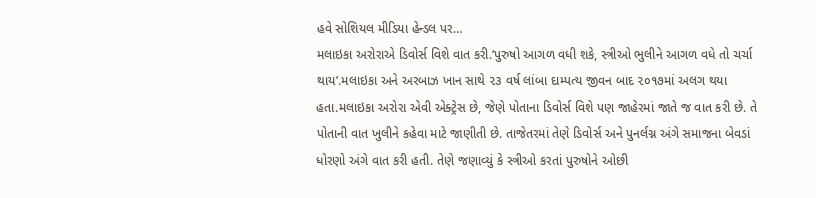હવે સોશિયલ મીડિયા હેન્ડલ પર…
મલાઇકા અરોરાએ ડિવોર્સ વિશે વાત કરી.‘પુરુષો આગળ વધી શકે, સ્ત્રીઓ ભુલીને આગળ વધે તો ચર્ચા થાય’.મલાઇકા અને અરબાઝ ખાન સાથે ૨૩ વર્ષ લાંબા દામ્પત્ય જીવન બાદ ૨૦૧૭માં અલગ થયા હતા.મલાઇકા અરોરા એવી એક્ટ્રેસ છે, જેણે પોતાના ડિવોર્સ વિશે પણ જાહેરમાં જાતે જ વાત કરી છે. તે પોતાની વાત ખુલીને કહેવા માટે જાણીતી છે. તાજેતરમાં તેણે ડિવોર્સ અને પુનર્લગ્ન અંગે સમાજના બેવડાં ધોરણો અંગે વાત કરી હતી. તેણે જણાવ્યું કે સ્ત્રીઓ કરતાં પુરુષોને ઓછી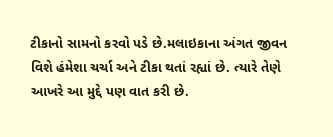ટીકાનો સામનો કરવો પડે છે.મલાઇકાના અંગત જીવન વિશે હંમેશા ચર્ચા અને ટીકા થતાં રહ્યાં છે. ત્યારે તેણે આખરે આ મુદ્દે પણ વાત કરી છે.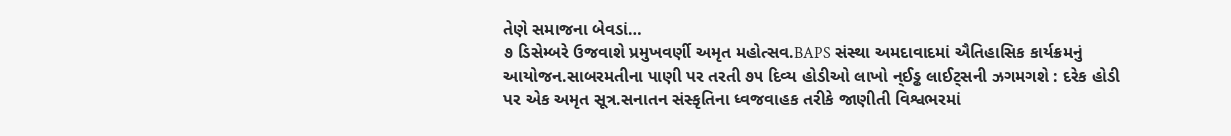તેણે સમાજના બેવડાં…
૭ ડિસેમ્બરે ઉજવાશે પ્રમુખવર્ણી અમૃત મહોત્સવ.BAPS સંસ્થા અમદાવાદમાં ઐતિહાસિક કાર્યક્રમનું આયોજન.સાબરમતીના પાણી પર તરતી ૭૫ દિવ્ય હોડીઓ લાખો ન્ઈડ્ઢ લાઈટ્સની ઝગમગશે : દરેક હોડી પર એક અમૃત સૂત્ર.સનાતન સંસ્કૃતિના ધ્વજવાહક તરીકે જાણીતી વિશ્વભરમાં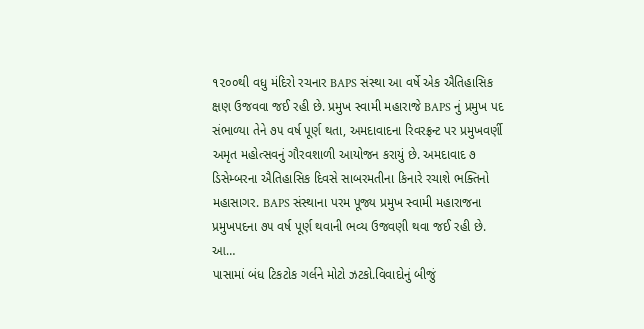૧૨૦૦થી વધુ મંદિરો રચનાર BAPS સંસ્થા આ વર્ષે એક ઐતિહાસિક ક્ષણ ઉજવવા જઈ રહી છે. પ્રમુખ સ્વામી મહારાજે BAPS નું પ્રમુખ પદ સંભાળ્યા તેને ૭૫ વર્ષ પૂર્ણ થતા, અમદાવાદના રિવરફ્રન્ટ પર પ્રમુખવર્ણી અમૃત મહોત્સવનું ગૌરવશાળી આયોજન કરાયું છે. અમદાવાદ ૭ ડિસેમ્બરના ઐતિહાસિક દિવસે સાબરમતીના કિનારે રચાશે ભક્તિનો મહાસાગર. BAPS સંસ્થાના પરમ પૂજ્ય પ્રમુખ સ્વામી મહારાજના પ્રમુખપદના ૭૫ વર્ષ પૂર્ણ થવાની ભવ્ય ઉજવણી થવા જઈ રહી છે. આ…
પાસામાં બંધ ટિકટોક ગર્લને મોટો ઝટકો.વિવાદોનું બીજું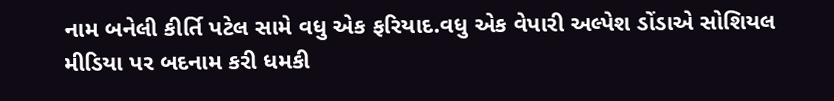નામ બનેલી કીર્તિ પટેલ સામે વધુ એક ફરિયાદ.વધુ એક વેપારી અલ્પેશ ડોંડાએ સોશિયલ મીડિયા પર બદનામ કરી ધમકી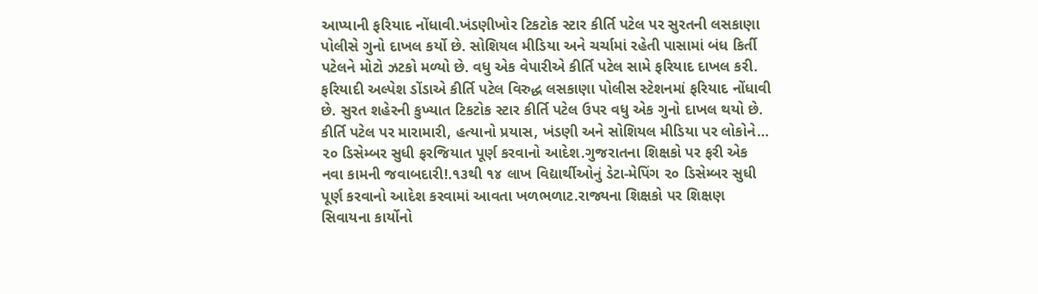આપ્યાની ફરિયાદ નોંધાવી.ખંડણીખોર ટિકટોક સ્ટાર કીર્તિ પટેલ પર સુરતની લસકાણા પોલીસે ગુનો દાખલ કર્યો છે. સોશિયલ મીડિયા અને ચર્ચામાં રહેતી પાસામાં બંધ કિર્તી પટેલને મોટો ઝટકો મળ્યો છે. વધુ એક વેપારીએ કીર્તિ પટેલ સામે ફરિયાદ દાખલ કરી. ફરિયાદી અલ્પેશ ડોંડાએ કીર્તિ પટેલ વિરુદ્ધ લસકાણા પોલીસ સ્ટેશનમાં ફરિયાદ નોંધાવી છે. સુરત શહેરની કુખ્યાત ટિકટોક સ્ટાર કીર્તિ પટેલ ઉપર વધુ એક ગુનો દાખલ થયો છે. કીર્તિ પટેલ પર મારામારી, હત્યાનો પ્રયાસ, ખંડણી અને સોશિયલ મીડિયા પર લોકોને…
૨૦ ડિસેમ્બર સુધી ફરજિયાત પૂર્ણ કરવાનો આદેશ.ગુજરાતના શિક્ષકો પર ફરી એક નવા કામની જવાબદારી!.૧૩થી ૧૪ લાખ વિદ્યાર્થીઓનું ડેટા-મેપિંગ ૨૦ ડિસેમ્બર સુધી પૂર્ણ કરવાનો આદેશ કરવામાં આવતા ખળભળાટ.રાજ્યના શિક્ષકો પર શિક્ષણ સિવાયના કાર્યોનો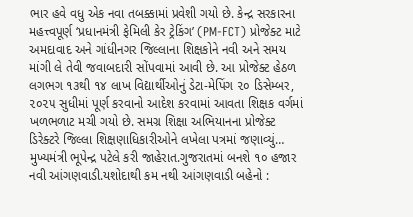ભાર હવે વધુ એક નવા તબક્કામાં પ્રવેશી ગયો છે. કેન્દ્ર સરકારના મહત્ત્વપૂર્ણ ‘પ્રધાનમંત્રી ફેમિલી કેર ટ્રેકિંગ’ (PM-FCT) પ્રોજેક્ટ માટે અમદાવાદ અને ગાંધીનગર જિલ્લાના શિક્ષકોને નવી અને સમય માંગી લે તેવી જવાબદારી સોંપવામાં આવી છે. આ પ્રોજેક્ટ હેઠળ લગભગ ૧૩થી ૧૪ લાખ વિદ્યાર્થીઓનું ડેટા-મેપિંગ ૨૦ ડિસેમ્બર, ૨૦૨૫ સુધીમાં પૂર્ણ કરવાનો આદેશ કરવામાં આવતા શિક્ષક વર્ગમાં ખળભળાટ મચી ગયો છે. સમગ્ર શિક્ષા અભિયાનના પ્રોજેક્ટ ડિરેક્ટરે જિલ્લા શિક્ષણાધિકારીઓને લખેલા પત્રમાં જણાવ્યું…
મુખ્યમંત્રી ભૂપેન્દ્ર પટેલે કરી જાહેરાત.ગુજરાતમાં બનશે ૧૦ હજાર નવી આંગણવાડી.યશોદાથી કમ નથી આંગણવાડી બહેનો :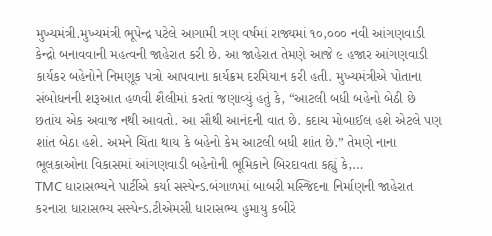મુખ્યમંત્રી.મુખ્યમંત્રી ભૂપેન્દ્ર પટેલે આગામી ત્રણ વર્ષમાં રાજ્યમાં ૧૦,૦૦૦ નવી આંગણવાડી કેન્દ્રો બનાવવાની મહત્વની જાહેરાત કરી છે. આ જાહેરાત તેમણે આજે ૯ હજાર આંગણવાડી કાર્યકર બહેનોને નિમણૂક પત્રો આપવાના કાર્યક્રમ દરમિયાન કરી હતી. મુખ્યમંત્રીએ પોતાના સંબોધનની શરૂઆત હળવી શૈલીમાં કરતાં જણાવ્યું હતું કે, “આટલી બધી બહેનો બેઠી છે છતાંય એક અવાજ નથી આવતો. આ સૌથી આનંદની વાત છે. કદાચ મોબાઈલ હશે એટલે પણ શાંત બેઠા હશે. અમને ચિંતા થાય કે બહેનો કેમ આટલી બધી શાંત છે.” તેમણે નાના ભૂલકાઓના વિકાસમાં આંગણવાડી બહેનોની ભૂમિકાને બિરદાવતા કહ્યું કે,…
TMC ધારાસભ્યને પાર્ટીએ કર્યા સસ્પેન્ડ.બંગાળમાં બાબરી મસ્જિદના નિર્માણની જાહેરાત કરનારા ધારાસભ્ય સસ્પેન્ડ.ટીએમસી ધારાસભ્ય હુમાયુ કબીરે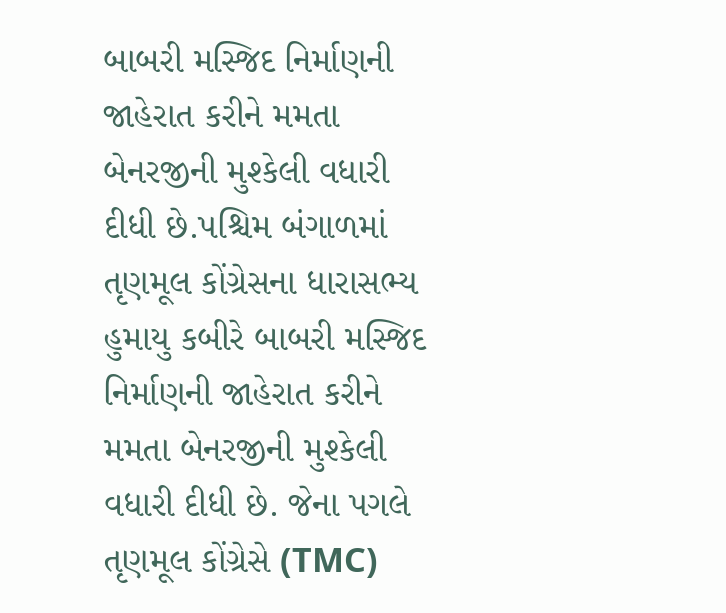બાબરી મસ્જિદ નિર્માણની જાહેરાત કરીને મમતા બેનરજીની મુશ્કેલી વધારી દીધી છે.પશ્ચિમ બંગાળમાં તૃણમૂલ કોંગ્રેસના ધારાસભ્ય હુમાયુ કબીરે બાબરી મસ્જિદ નિર્માણની જાહેરાત કરીને મમતા બેનરજીની મુશ્કેલી વધારી દીધી છે. જેના પગલે તૃણમૂલ કોંગ્રેસે (TMC)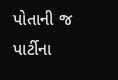પોતાની જ પાર્ટીના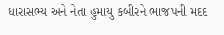ધારાસભ્ય અને નેતા હુમાયુ કબીરને ભાજપની મદદ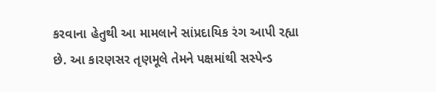કરવાના હેતુથી આ મામલાને સાંપ્રદાયિક રંગ આપી રહ્યા છે. આ કારણસર તૃણમૂલે તેમને પક્ષમાંથી સસ્પેન્ડ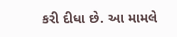કરી દીધા છે. આ મામલે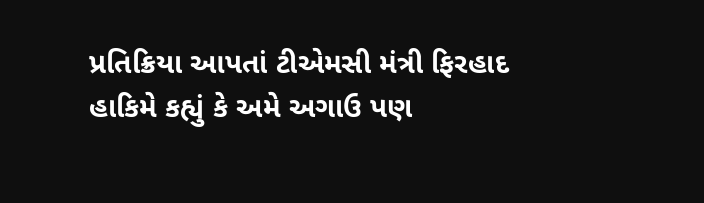પ્રતિક્રિયા આપતાં ટીએમસી મંત્રી ફિરહાદ હાકિમે કહ્યું કે અમે અગાઉ પણ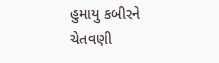હુમાયુ કબીરને ચેતવણી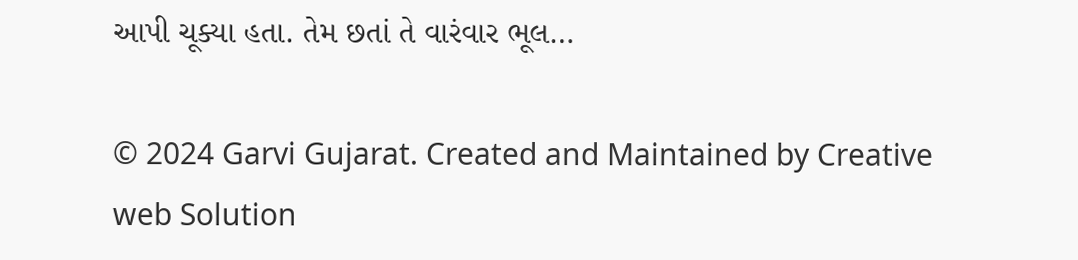આપી ચૂક્યા હતા. તેમ છતાં તે વારંવાર ભૂલ…

© 2024 Garvi Gujarat. Created and Maintained by Creative web Solution